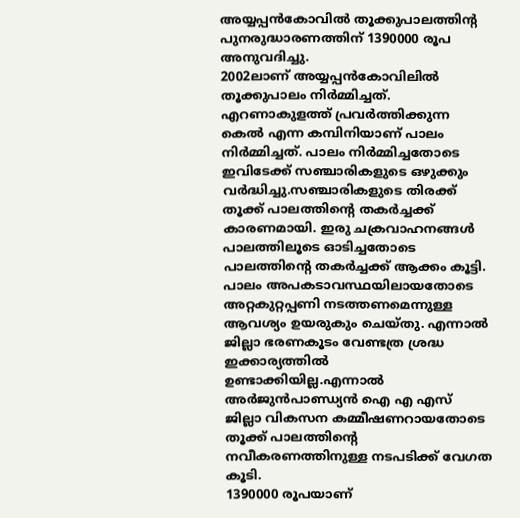അയ്യപ്പൻകോവിൽ തൂക്കുപാലത്തിൻ്റ പുനരുദ്ധാരണത്തിന് 1390000 രൂപ അനുവദിച്ചു.
2002ലാണ് അയ്യപ്പൻകോവിലിൽ തൂക്കുപാലം നിർമ്മിച്ചത്. എറണാകുളത്ത് പ്രവർത്തിക്കുന്ന കെൽ എന്ന കമ്പിനിയാണ് പാലം നിർമ്മിച്ചത്. പാലം നിർമ്മിച്ചതോടെ ഇവിടേക്ക് സഞ്ചാരികളുടെ ഒഴുക്കും വർദ്ധിച്ചു.സഞ്ചാരികളുടെ തിരക്ക് തൂക്ക് പാലത്തിൻ്റെ തകർച്ചക്ക് കാരണമായി. ഇരു ചക്രവാഹനങ്ങൾ പാലത്തിലൂടെ ഓടിച്ചതോടെ പാലത്തിൻ്റെ തകർച്ചക്ക് ആക്കം കൂട്ടി. പാലം അപകടാവസ്ഥയിലായതോടെ അറ്റകുറ്റപ്പണി നടത്തണമെന്നുള്ള ആവശ്യം ഉയരുകും ചെയ്തു. എന്നാൽ ജില്ലാ ഭരണകൂടം വേണ്ടത്ര ശ്രദ്ധ ഇക്കാര്യത്തിൽ ഉണ്ടാക്കിയില്ല.എന്നാൽ അർജുൻപാണ്ഡ്യൻ ഐ എ എസ് ജില്ലാ വികസന കമ്മീഷണറായതോടെ തൂക്ക് പാലത്തിൻ്റെ നവീകരണത്തിനുള്ള നടപടിക്ക് വേഗത കൂടി.
1390000 രൂപയാണ്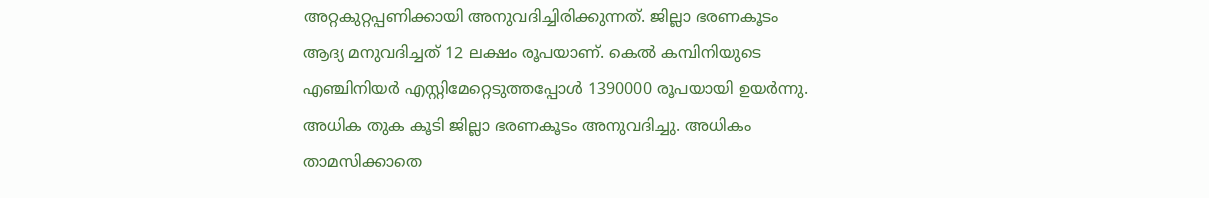അറ്റകുറ്റപ്പണിക്കായി അനുവദിച്ചിരിക്കുന്നത്. ജില്ലാ ഭരണകൂടം ആദ്യ മനുവദിച്ചത് 12 ലക്ഷം രൂപയാണ്. കെൽ കമ്പിനിയുടെ എഞ്ചിനിയർ എസ്റ്റിമേറ്റെടുത്തപ്പോൾ 1390000 രൂപയായി ഉയർന്നു. അധിക തുക കൂടി ജില്ലാ ഭരണകൂടം അനുവദിച്ചു. അധികം താമസിക്കാതെ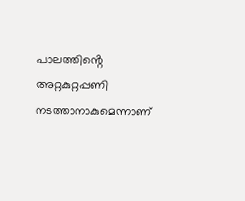പാലത്തിൻ്റെ അറ്റകുറ്റപ്പണി നടത്താനാകുമെന്നാണ്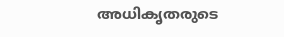അധികൃതരുടെ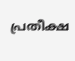പ്രതീക്ഷ